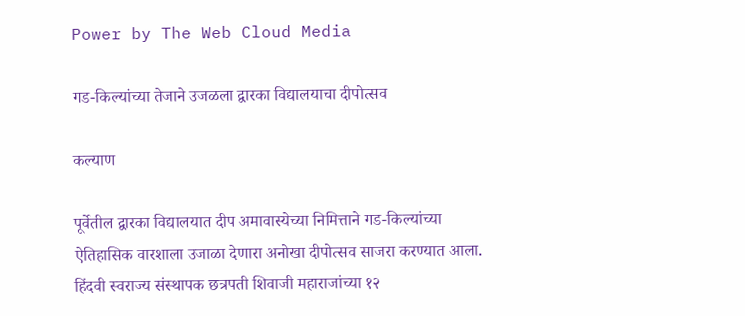Power by The Web Cloud Media

गड-किल्यांच्या तेजाने उजळला द्वारका विद्यालयाचा दीपोत्सव

कल्याण

पूर्वेतील द्वारका विद्यालयात दीप अमावास्येच्या निमित्ताने गड-किल्यांच्या ऐतिहासिक वारशाला उजाळा देणारा अनोखा दीपोत्सव साजरा करण्यात आला. हिंदवी स्वराज्य संस्थापक छत्रपती शिवाजी महाराजांच्या १२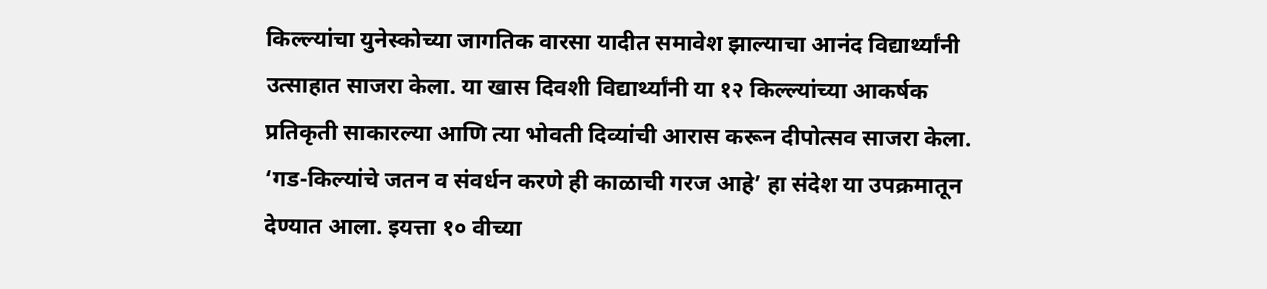किल्ल्यांचा युनेस्कोच्या जागतिक वारसा यादीत समावेश झाल्याचा आनंद विद्यार्थ्यांनी उत्साहात साजरा केला. या खास दिवशी विद्यार्थ्यांनी या १२ किल्ल्यांच्या आकर्षक प्रतिकृती साकारल्या आणि त्या भोवती दिव्यांची आरास करून दीपोत्सव साजरा केला. ‘गड-किल्यांचे जतन व संवर्धन करणे ही काळाची गरज आहे’ हा संदेश या उपक्रमातून देण्यात आला. इयत्ता १० वीच्या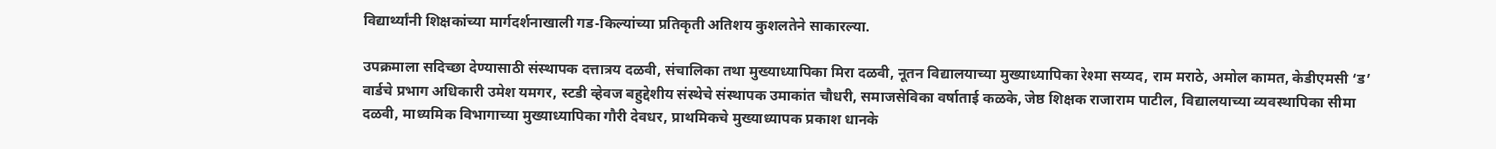विद्यार्थ्यांनी शिक्षकांच्या मार्गदर्शनाखाली गड-किल्यांच्या प्रतिकृती अतिशय कुशलतेने साकारल्या.

उपक्रमाला सदिच्छा देण्यासाठी संस्थापक दत्तात्रय दळवी, संचालिका तथा मुख्याध्यापिका मिरा दळवी, नूतन विद्यालयाच्या मुख्याध्यापिका रेश्मा सय्यद, राम मराठे, अमोल कामत, केडीएमसी ‘ड’ वार्डचे प्रभाग अधिकारी उमेश यमगर, स्टडी व्हेवज बहुद्देशीय संस्थेचे संस्थापक उमाकांत चौधरी, समाजसेविका वर्षाताई कळके, जेष्ठ शिक्षक राजाराम पाटील, विद्यालयाच्या व्यवस्थापिका सीमा दळवी, माध्यमिक विभागाच्या मुख्याध्यापिका गौरी देवधर, प्राथमिकचे मुख्याध्यापक प्रकाश धानके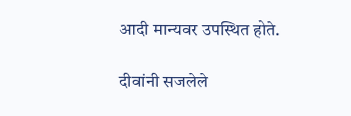आदी मान्यवर उपस्थित होते.

दीवांनी सजलेले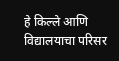हे किल्ले आणि विद्यालयाचा परिसर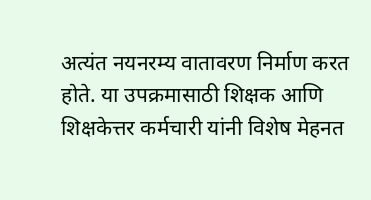अत्यंत नयनरम्य वातावरण निर्माण करत होते. या उपक्रमासाठी शिक्षक आणि शिक्षकेत्तर कर्मचारी यांनी विशेष मेहनत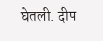घेतली. दीप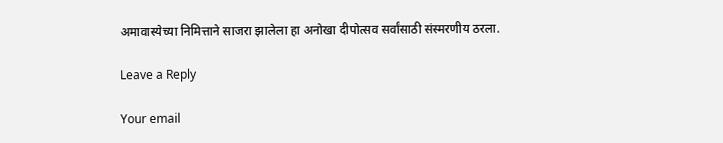अमावास्येच्या निमित्ताने साजरा झालेला हा अनोखा दीपोत्सव सर्वांसाठी संस्मरणीय ठरला.

Leave a Reply

Your email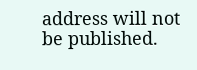address will not be published.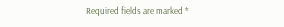Required fields are marked *